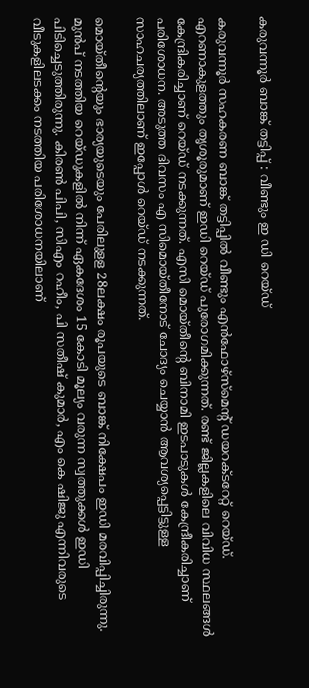കരുവന്നൂർ ബാങ്ക് തട്ടിപ്പ് : വീണ്ടും ഇ ഡി റെയ്ഡ്

കരുവന്നൂർ സഹകരണ ബാങ്ക് തട്ടിപ്പിൽ വീണ്ടും എന്‍ഫോഴ്‌സ്‌മെന്റ് ഡയറക്ടറേറ്റ് റെയ്ഡ്. എറണാകുളത്തും തൃശൂരുമാണ് ഇഡി റെയ്ഡ് പുരോഗമിക്കുന്നത്. രണ്ട് ജില്ലകളിലെ വിവിധ സ്ഥലങ്ങൾ കേന്ദ്രികരിച്ചാണ് റെയ്ഡ് നടക്കുന്നത്. എസി മൊയ്തീന്റെ ബിനാമി ഇടപാടുകള്‍ കേന്ദ്രീകരിച്ചാണ് പരിശോധന. അടുത്ത ദിവസം എ സിമൊയ്തീനോട് ചോദ്യം ചെയ്യാൻ ആവശ്യപ്പെട്ടിട്ടുള്ള സാഹചര്യത്തിലാണ് ഇപ്പോൾ റെയ്ഡ് നടക്കുന്നത്.

മൊയ്തീന്റെയും ഭാര്യയുടെയും പേരിലുളള 28ലക്ഷം രൂപയുടെ ബാങ്ക് നിക്ഷേപം ഇഡി മരവിപ്പിച്ചിരുന്നു. മുൻപ് നടത്തിയ റെയ്ഡുകളിൽ നിന്ന് ഏകദേശം 15 കോടി മൂല്യം വരുന്ന സ്വത്തുക്കൾ ഇഡി പിടിച്ചെടുത്തിരുന്നു. കിരണ്‍ പിപി, സിഎം റഹീം, പി സതീഷ് കുമാര്‍, എം കെ ഷിജു എന്നിവരുടെ വീടുകളിലടക്കം നടത്തിയ പരിശോധനയിലാണ്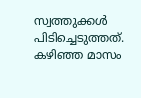സ്വത്തുക്കൾ പിടിച്ചെടുത്തത്. കഴിഞ്ഞ മാസം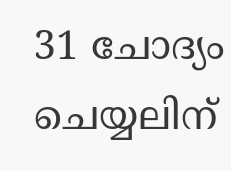31 ചോദ്യം ചെയ്യലിന്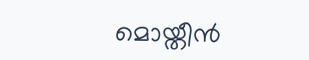മൊയ്തീന്‍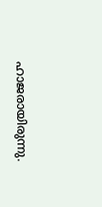ഹാജരായിരുന്നു.